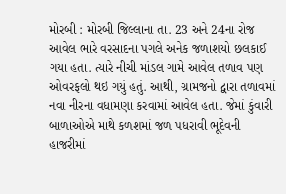મોરબી : મોરબી જિલ્લાના તા. 23 અને 24ના રોજ આવેલ ભારે વરસાદના પગલે અનેક જળાશયો છલકાઈ ગયા હતા. ત્યારે નીચી માંડલ ગામે આવેલ તળાવ પણ ઓવરફલો થઇ ગયું હતું. આથી, ગ્રામજનો દ્વારા તળાવમાં નવા નીરના વધામણા કરવામાં આવેલ હતા. જેમાં કુંવારી બાળાઓએ માથે કળશમાં જળ પધરાવી ભૂદેવની હાજરીમાં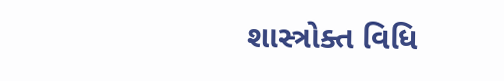શાસ્ત્રોક્ત વિધિ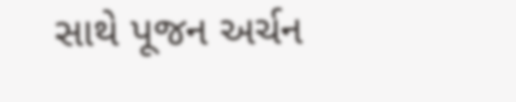સાથે પૂજન અર્ચન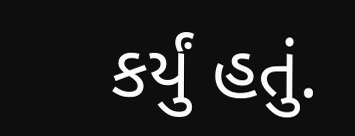કર્યું હતું.